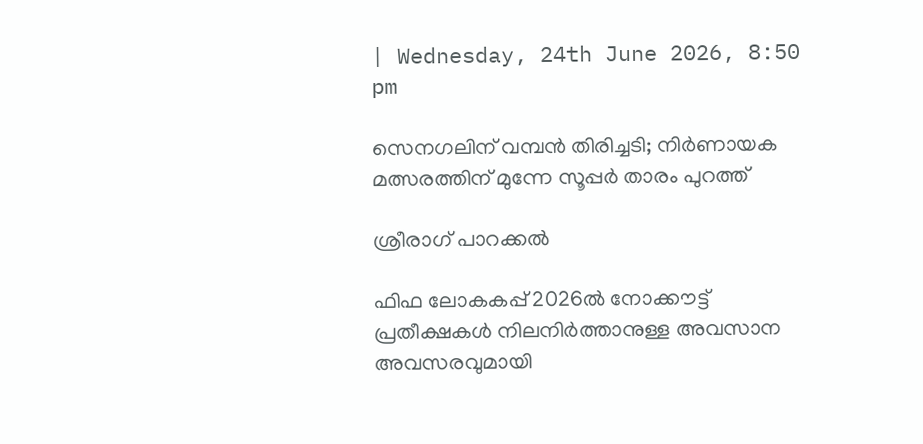| Wednesday, 24th June 2026, 8:50 pm

സെനഗലിന് വമ്പന്‍ തിരിച്ചടി; നിര്‍ണായക മത്സരത്തിന് മുന്നേ സൂപ്പര്‍ താരം പുറത്ത്

ശ്രീരാഗ് പാറക്കല്‍

ഫിഫ ലോകകപ്പ് 2026ല്‍ നോക്കൗട്ട് പ്രതീക്ഷകള്‍ നിലനിര്‍ത്താനുള്ള അവസാന അവസരവുമായി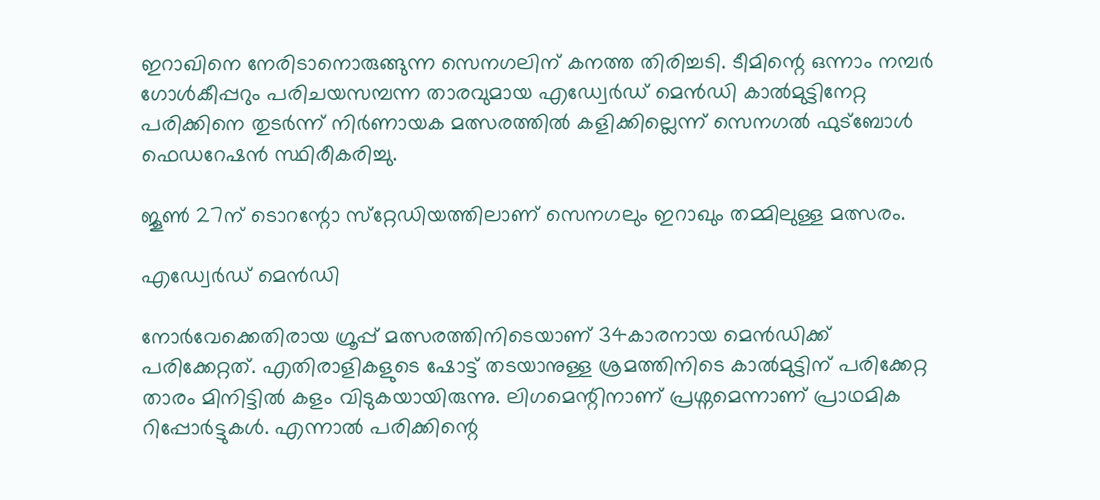ഇറാഖിനെ നേരിടാനൊരുങ്ങുന്ന സെനഗലിന് കനത്ത തിരിച്ചടി. ടീമിന്റെ ഒന്നാം നമ്പര്‍ ഗോള്‍കീപ്പറും പരിചയസമ്പന്ന താരവുമായ എഡ്വേര്‍ഡ് മെന്‍ഡി കാല്‍മുട്ടിനേറ്റ പരിക്കിനെ തുടര്‍ന്ന് നിര്‍ണായക മത്സരത്തില്‍ കളിക്കില്ലെന്ന് സെനഗല്‍ ഫുട്‌ബോള്‍ ഫെഡറേഷന്‍ സ്ഥിരീകരിച്ചു.

ജൂണ്‍ 27ന് ടൊറന്റോ സ്‌റ്റേഡിയത്തിലാണ് സെനഗലും ഇറാഖും തമ്മിലുള്ള മത്സരം.

എഡ്വേര്‍ഡ് മെന്‍ഡി

നോര്‍വേക്കെതിരായ ഗ്രൂപ്പ് മത്സരത്തിനിടെയാണ് 34കാരനായ മെന്‍ഡിക്ക് പരിക്കേറ്റത്. എതിരാളികളുടെ ഷോട്ട് തടയാനുള്ള ശ്രമത്തിനിടെ കാല്‍മുട്ടിന് പരിക്കേറ്റ താരം മിനിട്ടില്‍ കളം വിടുകയായിരുന്നു. ലിഗമെന്റിനാണ് പ്രശ്നമെന്നാണ് പ്രാഥമിക റിപ്പോര്‍ട്ടുകള്‍. എന്നാല്‍ പരിക്കിന്റെ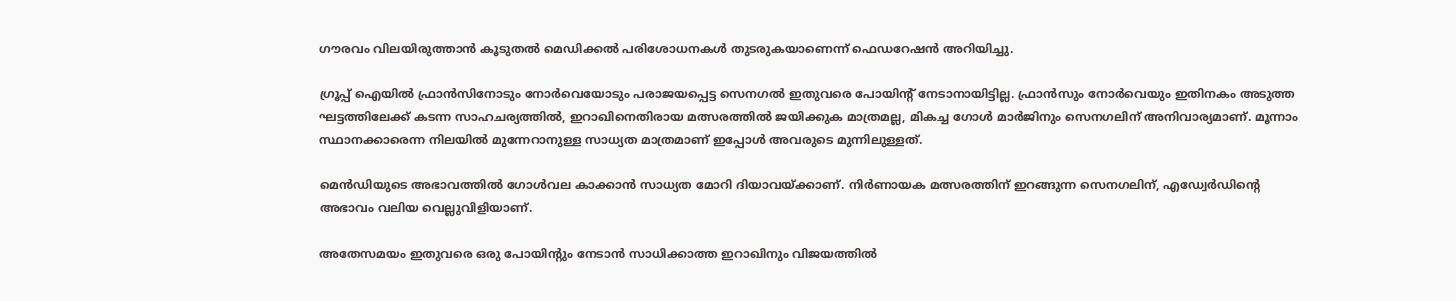ഗൗരവം വിലയിരുത്താന്‍ കൂടുതല്‍ മെഡിക്കല്‍ പരിശോധനകള്‍ തുടരുകയാണെന്ന് ഫെഡറേഷന്‍ അറിയിച്ചു.

ഗ്രൂപ്പ് ഐയില്‍ ഫ്രാന്‍സിനോടും നോര്‍വെയോടും പരാജയപ്പെട്ട സെനഗല്‍ ഇതുവരെ പോയിന്റ് നേടാനായിട്ടില്ല. ഫ്രാന്‍സും നോര്‍വെയും ഇതിനകം അടുത്ത ഘട്ടത്തിലേക്ക് കടന്ന സാഹചര്യത്തില്‍, ഇറാഖിനെതിരായ മത്സരത്തില്‍ ജയിക്കുക മാത്രമല്ല, മികച്ച ഗോള്‍ മാര്‍ജിനും സെനഗലിന് അനിവാര്യമാണ്. മൂന്നാം സ്ഥാനക്കാരെന്ന നിലയില്‍ മുന്നേറാനുള്ള സാധ്യത മാത്രമാണ് ഇപ്പോള്‍ അവരുടെ മുന്നിലുള്ളത്.

മെന്‍ഡിയുടെ അഭാവത്തില്‍ ഗോള്‍വല കാക്കാന്‍ സാധ്യത മോറി ദിയാവയ്ക്കാണ്. നിര്‍ണായക മത്സരത്തിന് ഇറങ്ങുന്ന സെനഗലിന്, എഡ്വേര്‍ഡിന്റെ അഭാവം വലിയ വെല്ലുവിളിയാണ്.

അതേസമയം ഇതുവരെ ഒരു പോയിന്റും നേടാന്‍ സാധിക്കാത്ത ഇറാഖിനും വിജയത്തില്‍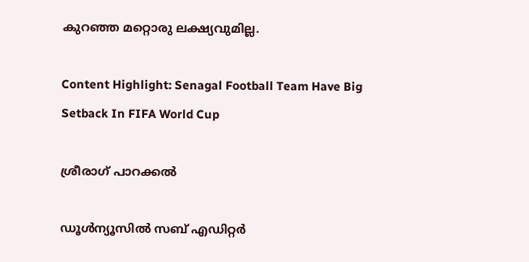കുറഞ്ഞ മറ്റൊരു ലക്ഷ്യവുമില്ല.

Content Highlight: Senagal Football Team Have Big Setback In FIFA World Cup

ശ്രീരാഗ് പാറക്കല്‍

ഡൂള്‍ന്യൂസില്‍ സബ് എഡിറ്റര്‍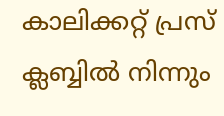കാലിക്കറ്റ് പ്രസ് ക്ലബ്ബില്‍ നിന്നും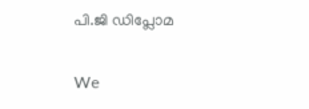പി.ജി ഡിപ്ലോമ

We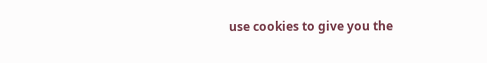use cookies to give you the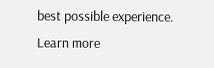best possible experience. Learn more